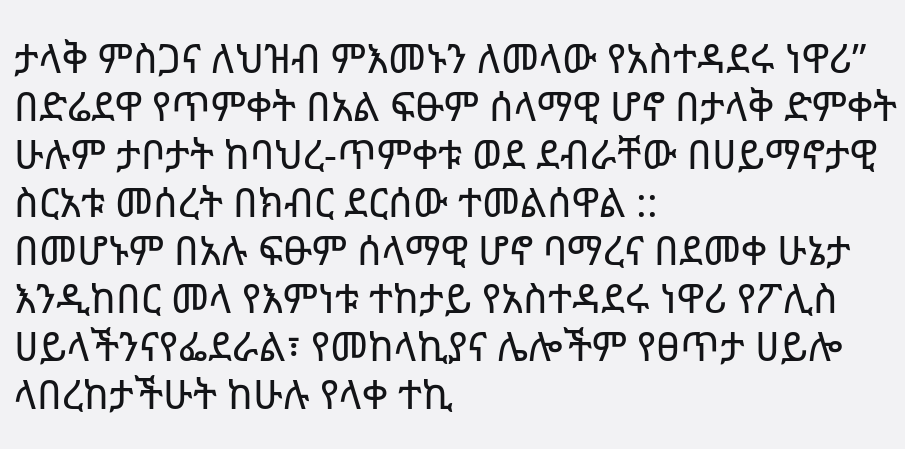ታላቅ ምስጋና ለህዝብ ምእመኑን ለመላው የአስተዳደሩ ነዋሪ” በድሬደዋ የጥምቀት በአል ፍፁም ሰላማዊ ሆኖ በታላቅ ድምቀት ሁሉም ታቦታት ከባህረ-ጥምቀቱ ወደ ደብራቸው በሀይማኖታዊ ስርአቱ መሰረት በክብር ደርሰው ተመልሰዋል ::
በመሆኑም በአሉ ፍፁም ሰላማዊ ሆኖ ባማረና በደመቀ ሁኔታ እንዲከበር መላ የእምነቱ ተከታይ የአስተዳደሩ ነዋሪ የፖሊስ ሀይላችንናየፌደራል፣ የመከላኪያና ሌሎችም የፀጥታ ሀይሎ ላበረከታችሁት ከሁሉ የላቀ ተኪ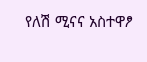የለሽ ሚናና አስተዋፆ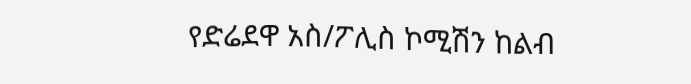የድሬደዋ አስ/ፖሊስ ኮሚሽን ከልብ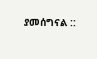ያመሰግናል ::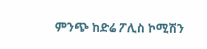ምንጭ ከድሬ ፖሊስ ኮሚሽን